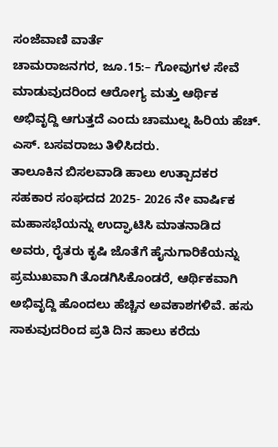ಸಂಜೆವಾಣಿ ವಾರ್ತೆ
ಚಾಮರಾಜನಗರ, ಜೂ.15:– ಗೋವುಗಳ ಸೇವೆ ಮಾಡುವುದರಿಂದ ಆರೋಗ್ಯ ಮತ್ತು ಆರ್ಥಿಕ ಅಭಿವೃದ್ದಿ ಆಗುತ್ತದೆ ಎಂದು ಚಾಮುಲ್ನ ಹಿರಿಯ ಹೆಚ್. ಎಸ್. ಬಸವರಾಜು ತಿಳಿಸಿದರು.
ತಾಲೂಕಿನ ಬಿಸಲವಾಡಿ ಹಾಲು ಉತ್ಪಾದಕರ ಸಹಕಾರ ಸಂಘದದ 2025- 2026 ನೇ ವಾರ್ಷಿಕ ಮಹಾಸಭೆಯನ್ನು ಉದ್ಘಾಟಿಸಿ ಮಾತನಾಡಿದ ಅವರು, ರೈತರು ಕೃಷಿ ಜೊತೆಗೆ ಹೈನುಗಾರಿಕೆಯನ್ನು ಪ್ರಮುಖವಾಗಿ ತೊಡಗಿಸಿಕೊಂಡರೆ, ಆರ್ಥಿಕವಾಗಿ ಅಭಿವೃದ್ದಿ ಹೊಂದಲು ಹೆಚ್ಚಿನ ಅವಕಾಶಗಳಿವೆ. ಹಸು ಸಾಕುವುದರಿಂದ ಪ್ರತಿ ದಿನ ಹಾಲು ಕರೆದು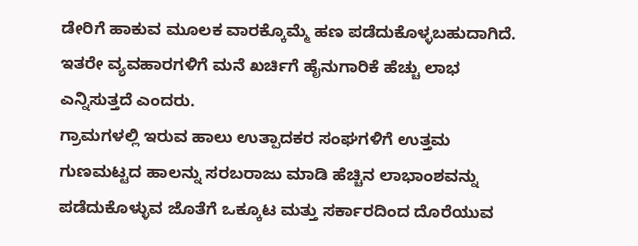ಡೇರಿಗೆ ಹಾಕುವ ಮೂಲಕ ವಾರಕ್ಕೊಮ್ಮೆ ಹಣ ಪಡೆದುಕೊಳ್ಳಬಹುದಾಗಿದೆ. ಇತರೇ ವ್ಯವಹಾರಗಳಿಗೆ ಮನೆ ಖರ್ಚಿಗೆ ಹೈನುಗಾರಿಕೆ ಹೆಚ್ಚು ಲಾಭ ಎನ್ನಿಸುತ್ತದೆ ಎಂದರು.
ಗ್ರಾಮಗಳಲ್ಲಿ ಇರುವ ಹಾಲು ಉತ್ಪಾದಕರ ಸಂಘಗಳಿಗೆ ಉತ್ತಮ ಗುಣಮಟ್ಟದ ಹಾಲನ್ನು ಸರಬರಾಜು ಮಾಡಿ ಹೆಚ್ಚಿನ ಲಾಭಾಂಶವನ್ನು ಪಡೆದುಕೊಳ್ಳುವ ಜೊತೆಗೆ ಒಕ್ಕೂಟ ಮತ್ತು ಸರ್ಕಾರದಿಂದ ದೊರೆಯುವ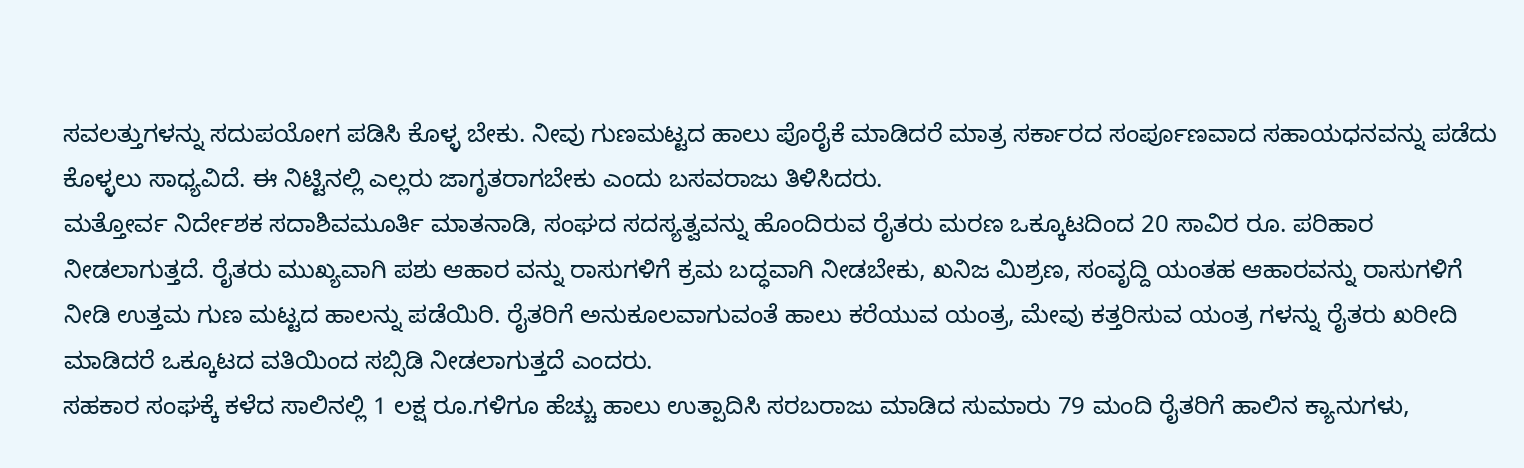ಸವಲತ್ತುಗಳನ್ನು ಸದುಪಯೋಗ ಪಡಿಸಿ ಕೊಳ್ಳ ಬೇಕು. ನೀವು ಗುಣಮಟ್ಟದ ಹಾಲು ಪೊರೈಕೆ ಮಾಡಿದರೆ ಮಾತ್ರ ಸರ್ಕಾರದ ಸಂರ್ಪೂಣವಾದ ಸಹಾಯಧನವನ್ನು ಪಡೆದು ಕೊಳ್ಳಲು ಸಾಧ್ಯವಿದೆ. ಈ ನಿಟ್ಟಿನಲ್ಲಿ ಎಲ್ಲರು ಜಾಗೃತರಾಗಬೇಕು ಎಂದು ಬಸವರಾಜು ತಿಳಿಸಿದರು.
ಮತ್ತೋರ್ವ ನಿರ್ದೇಶಕ ಸದಾಶಿವಮೂರ್ತಿ ಮಾತನಾಡಿ, ಸಂಘದ ಸದಸ್ಯತ್ವವನ್ನು ಹೊಂದಿರುವ ರೈತರು ಮರಣ ಒಕ್ಕೂಟದಿಂದ 20 ಸಾವಿರ ರೂ. ಪರಿಹಾರ ನೀಡಲಾಗುತ್ತದೆ. ರೈತರು ಮುಖ್ಯವಾಗಿ ಪಶು ಆಹಾರ ವನ್ನು ರಾಸುಗಳಿಗೆ ಕ್ರಮ ಬದ್ಧವಾಗಿ ನೀಡಬೇಕು, ಖನಿಜ ಮಿಶ್ರಣ, ಸಂವೃದ್ದಿ ಯಂತಹ ಆಹಾರವನ್ನು ರಾಸುಗಳಿಗೆ ನೀಡಿ ಉತ್ತಮ ಗುಣ ಮಟ್ಟದ ಹಾಲನ್ನು ಪಡೆಯಿರಿ. ರೈತರಿಗೆ ಅನುಕೂಲವಾಗುವಂತೆ ಹಾಲು ಕರೆಯುವ ಯಂತ್ರ, ಮೇವು ಕತ್ತರಿಸುವ ಯಂತ್ರ ಗಳನ್ನು ರೈತರು ಖರೀದಿ ಮಾಡಿದರೆ ಒಕ್ಕೂಟದ ವತಿಯಿಂದ ಸಬ್ಸಿಡಿ ನೀಡಲಾಗುತ್ತದೆ ಎಂದರು.
ಸಹಕಾರ ಸಂಘಕ್ಕೆ ಕಳೆದ ಸಾಲಿನಲ್ಲಿ 1 ಲಕ್ಷ ರೂ.ಗಳಿಗೂ ಹೆಚ್ಚು ಹಾಲು ಉತ್ಪಾದಿಸಿ ಸರಬರಾಜು ಮಾಡಿದ ಸುಮಾರು 79 ಮಂದಿ ರೈತರಿಗೆ ಹಾಲಿನ ಕ್ಯಾನುಗಳು,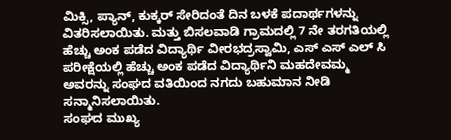ಮಿಕ್ಸಿ, ಪ್ಯಾನ್, ಕುಕ್ಕರ್ ಸೇರಿದಂತೆ ದಿನ ಬಳಕೆ ಪದಾರ್ಥಗಳನ್ನು ವಿತರಿಸಲಾಯಿತು. ಮತ್ತು ಬಿಸಲವಾಡಿ ಗ್ರಾಮದಲ್ಲಿ 7 ನೇ ತರಗತಿಯಲ್ಲಿ ಹೆಚ್ಚು ಅಂಕ ಪಡೆದ ವಿದ್ಯಾರ್ಥಿ ವೀರಭದ್ರಸ್ವಾಮಿ, ಎಸ್ ಎಸ್ ಎಲ್ ಸಿ ಪರೀಕ್ಷೆಯಲ್ಲಿ ಹೆಚ್ಚು ಅಂಕ ಪಡೆದ ವಿದ್ಯಾರ್ಥಿನಿ ಮಹದೇವಮ್ಮ ಅವರನ್ನು ಸಂಘದ ವತಿಯಿಂದ ನಗದು ಬಹುಮಾನ ನೀಡಿ ಸನ್ಮಾನಿಸಲಾಯಿತು.
ಸಂಘದ ಮುಖ್ಯ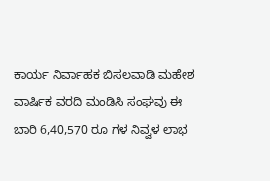ಕಾರ್ಯ ನಿರ್ವಾಹಕ ಬಿಸಲವಾಡಿ ಮಹೇಶ ವಾರ್ಷಿಕ ವರದಿ ಮಂಡಿಸಿ ಸಂಘವು ಈ ಬಾರಿ 6,40,570 ರೂ ಗಳ ನಿವ್ವಳ ಲಾಭ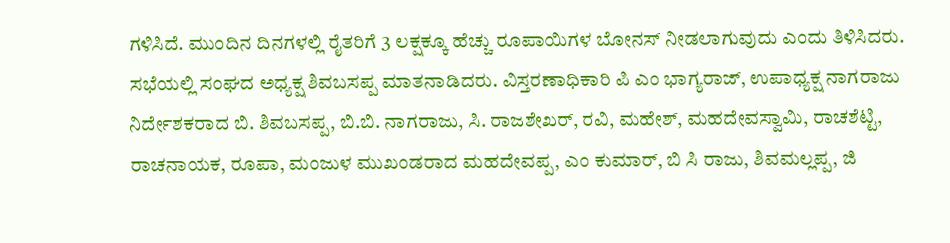ಗಳಿಸಿದೆ. ಮುಂದಿನ ದಿನಗಳಲ್ಲಿ ರೈತರಿಗೆ 3 ಲಕ್ಷಕ್ಕೂ ಹೆಚ್ಚು ರೂಪಾಯಿಗಳ ಬೋನಸ್ ನೀಡಲಾಗುವುದು ಎಂದು ತಿಳಿಸಿದರು.
ಸಭೆಯಲ್ಲಿ ಸಂಘದ ಅಧ್ಯಕ್ಷ ಶಿವಬಸಪ್ಪ ಮಾತನಾಡಿದರು. ವಿಸ್ತರಣಾಧಿಕಾರಿ ಪಿ ಎಂ ಭಾಗ್ಯರಾಜ್, ಉಪಾಧ್ಯಕ್ಷ ನಾಗರಾಜು ನಿರ್ದೇಶಕರಾದ ಬಿ. ಶಿವಬಸಪ್ಪ, ಬಿ.ಬಿ. ನಾಗರಾಜು, ಸಿ. ರಾಜಶೇಖರ್, ರವಿ, ಮಹೇಶ್, ಮಹದೇವಸ್ವಾಮಿ, ರಾಚಶೆಟ್ಟಿ, ರಾಚನಾಯಕ, ರೂಪಾ, ಮಂಜುಳ ಮುಖಂಡರಾದ ಮಹದೇವಪ್ಪ, ಎಂ ಕುಮಾರ್, ಬಿ ಸಿ ರಾಜು, ಶಿವಮಲ್ಲಪ್ಪ, ಜಿ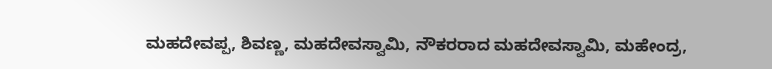ಮಹದೇವಪ್ಪ, ಶಿವಣ್ಣ, ಮಹದೇವಸ್ವಾಮಿ, ನೌಕರರಾದ ಮಹದೇವಸ್ವಾಮಿ, ಮಹೇಂದ್ರ,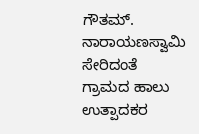ಗೌತಮ್. ನಾರಾಯಣಸ್ವಾಮಿ ಸೇರಿದಂತೆ ಗ್ರಾಮದ ಹಾಲು ಉತ್ಪಾದಕರ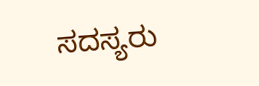ಸದಸ್ಯರು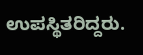ಉಪಸ್ಥಿತರಿದ್ದರು.